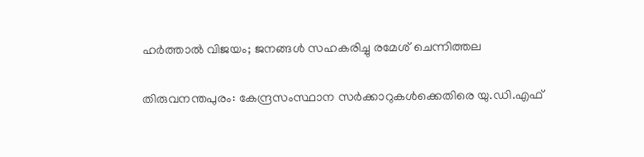ഹര്‍ത്താല്‍ വിജയം; ജനങ്ങള്‍ സഹകരിച്ചു രമേശ് ചെന്നിത്തല

തിരുവനന്തപുരം: കേന്ദ്രസംസ്ഥാന സര്‍ക്കാറുകള്‍ക്കെതിരെ യു.ഡി.എഫ്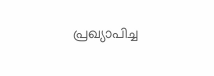പ്രഖ്യാപിച്ച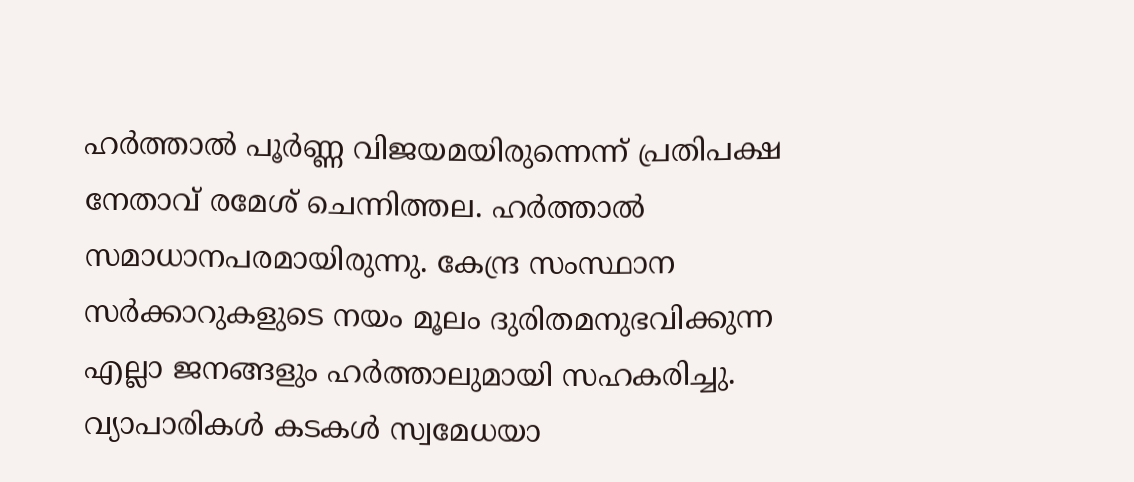ഹര്‍ത്താല്‍ പൂര്‍ണ്ണ വിജയമയിരുന്നെന്ന് പ്രതിപക്ഷ നേതാവ് രമേശ് ചെന്നിത്തല. ഹര്‍ത്താല്‍ സമാധാനപരമായിരുന്നു. കേന്ദ്ര സംസ്ഥാന സര്‍ക്കാറുകളുടെ നയം മൂലം ദുരിതമനുഭവിക്കുന്ന എല്ലാ ജനങ്ങളും ഹര്‍ത്താലുമായി സഹകരിച്ചു. വ്യാപാരികള്‍ കടകള്‍ സ്വമേധയാ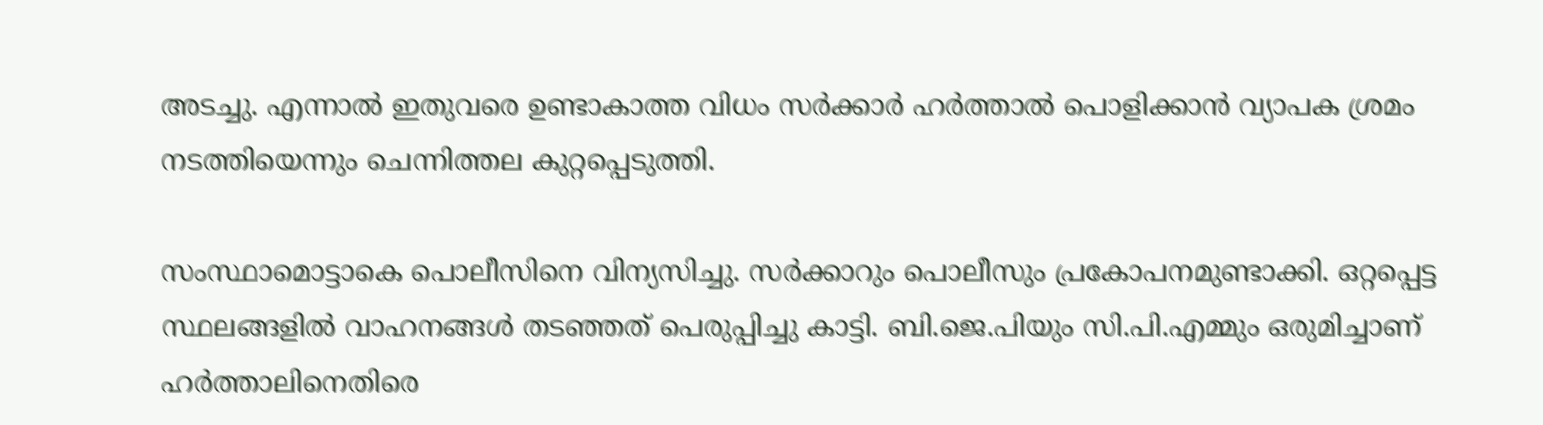അടച്ചു. എന്നാല്‍ ഇതുവരെ ഉണ്ടാകാത്ത വിധം സര്‍ക്കാര്‍ ഹര്‍ത്താല്‍ പൊളിക്കാന്‍ വ്യാപക ശ്രമം നടത്തിയെന്നും ചെന്നിത്തല കുറ്റപ്പെടുത്തി.

സംസ്ഥാമൊട്ടാകെ പൊലീസിനെ വിന്യസിച്ചു. സര്‍ക്കാറും പൊലീസും പ്രകോപനമുണ്ടാക്കി. ഒറ്റപ്പെട്ട സ്ഥലങ്ങളില്‍ വാഹനങ്ങള്‍ തടഞ്ഞത് പെരുപ്പിച്ചു കാട്ടി. ബി.ജെ.പിയും സി.പി.എമ്മും ഒരുമിച്ചാണ് ഹര്‍ത്താലിനെതിരെ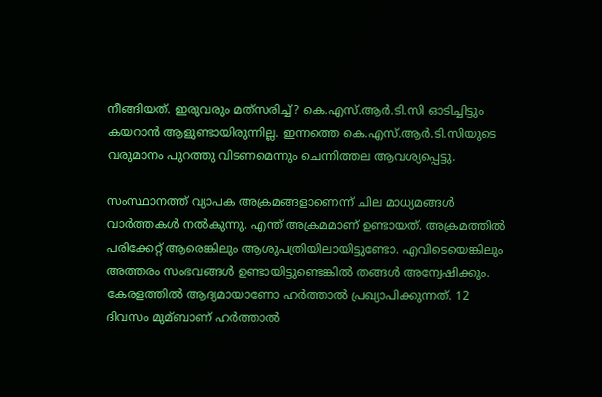നീങ്ങിയത്. ഇരുവരും മത്‌സരിച്ച്? കെ.എസ്.ആര്‍.ടി.സി ഓടിച്ചിട്ടും കയറാന്‍ ആളുണ്ടായിരുന്നില്ല. ഇന്നത്തെ കെ.എസ്.ആര്‍.ടി.സിയുടെ വരുമാനം പുറത്തു വിടണമെന്നും ചെന്നിത്തല ആവശ്യപ്പെട്ടു.

സംസ്ഥാനത്ത് വ്യാപക അക്രമങ്ങളാണെന്ന് ചില മാധ്യമങ്ങള്‍ വാര്‍ത്തകള്‍ നല്‍കുന്നു. എന്ത് അക്രമമാണ് ഉണ്ടായത്. അക്രമത്തില്‍ പരിക്കേറ്റ് ആരെങ്കിലും ആശുപത്രിയിലായിട്ടുണ്ടോ. എവിടെയെങ്കിലും അത്തരം സംഭവങ്ങള്‍ ഉണ്ടായിട്ടുണ്ടെങ്കില്‍ തങ്ങള്‍ അന്വേഷിക്കും. കേരളത്തില്‍ ആദ്യമായാണോ ഹര്‍ത്താല്‍ പ്രഖ്യാപിക്കുന്നത്. 12 ദിവസം മുമ്ബാണ് ഹര്‍ത്താല്‍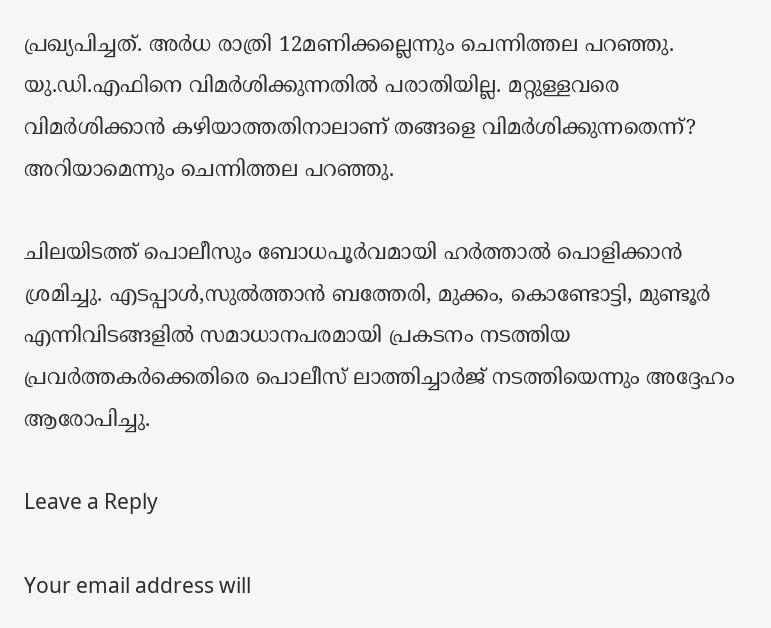പ്രഖ്യപിച്ചത്. അര്‍ധ രാത്രി 12മണിക്കല്ലെന്നും ചെന്നിത്തല പറഞ്ഞു. യു.ഡി.എഫിനെ വിമര്‍ശിക്കുന്നതില്‍ പരാതിയില്ല. മറ്റുള്ളവരെ വിമര്‍ശിക്കാന്‍ കഴിയാത്തതിനാലാണ് തങ്ങളെ വിമര്‍ശിക്കുന്നതെന്ന്? അറിയാമെന്നും ചെന്നിത്തല പറഞ്ഞു.

ചിലയിടത്ത് പൊലീസും ബോധപൂര്‍വമായി ഹര്‍ത്താല്‍ പൊളിക്കാന്‍ ശ്രമിച്ചു. എടപ്പാള്‍,സുല്‍ത്താന്‍ ബത്തേരി, മുക്കം, കൊണ്ടോട്ടി, മുണ്ടൂര്‍ എന്നിവിടങ്ങളില്‍ സമാധാനപരമായി പ്രകടനം നടത്തിയ പ്രവര്‍ത്തകര്‍ക്കെതിരെ പൊലീസ് ലാത്തിച്ചാര്‍ജ് നടത്തിയെന്നും അദ്ദേഹം ആരോപിച്ചു.

Leave a Reply

Your email address will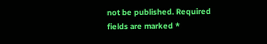not be published. Required fields are marked *